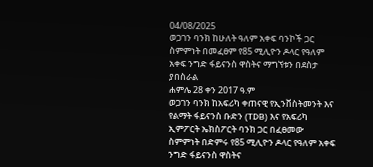04/08/2025
ወጋገን ባንክ ከሁለት ዓለም አቀፍ ባንኮች ጋር ስምምነት በመፈፀም የ85 ሚሊዮን ዶላር የዓለም አቀፍ ንግድ ፋይናንስ ዋስትና ማግኘቱን በደስታ ያበስራል
ሐምሌ 28 ቀን 2017 ዓ.ም
ወጋገን ባንክ ከአፍሪካ ቀጠናዊ የኢንቨስትመንት እና የልማት ፋይናንስ ቡድን (TDB) እና የአፍሪካ ኢምፖርት ኤክስፖርት ባንክ ጋር በፈፀመው ስምምነት በድምሩ የ85 ሚሊዮን ዶላር የዓለም አቀፍ ንግድ ፋይናንስ ዋስትና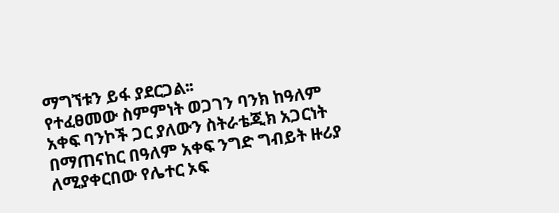ማግኘቱን ይፋ ያደርጋል፡፡
የተፈፀመው ስምምነት ወጋገን ባንክ ከዓለም አቀፍ ባንኮች ጋር ያለውን ስትራቴጂክ አጋርነት በማጠናከር በዓለም አቀፍ ንግድ ግብይት ዙሪያ ለሚያቀርበው የሌተር ኦፍ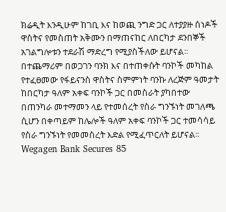ክሬዲት እንዲሁም ከገቢ እና ከወጪ ንግድ ጋር ለተያያዙ ሰነዶች ዋስትና የመስጠት አቅሙን በማጠናከር ለበርካታ ደንበኞች አገልግሎቱን ተደራሽ ማድረግ የሚያስችለው ይሆናል፡፡
በተጨማሪም በወጋገን ባንክ እና በተጠቀሱት ባንኮች መካከል የተፈፀመው የፋይናንስ ዋስትና ስምምነት ባንኩ ለረጅም ዓመታት ከበርካታ ዓለም አቀፍ ባንኮች ጋር በመስራት ያካበተው በጠንካራ መተማመን ላይ የተመሰረት የስራ ግንኙነት መገለጫ ሲሆን በቀጣይም ከሌሎች ዓለም አቀፍ ባንኮች ጋር ተመሳሳይ የስራ ግንኙነት የመመስረት እድል የሚፈጥርለት ይሆናል፡፡
Wegagen Bank Secures 85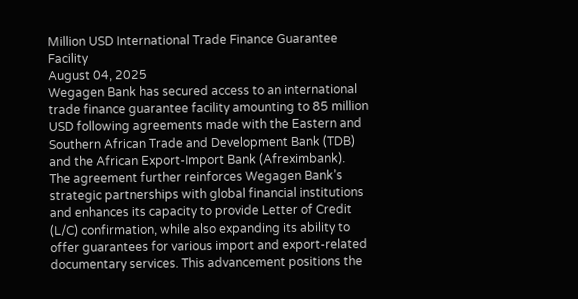Million USD International Trade Finance Guarantee Facility
August 04, 2025
Wegagen Bank has secured access to an international trade finance guarantee facility amounting to 85 million USD following agreements made with the Eastern and Southern African Trade and Development Bank (TDB) and the African Export-Import Bank (Afreximbank).
The agreement further reinforces Wegagen Bank’s strategic partnerships with global financial institutions and enhances its capacity to provide Letter of Credit (L/C) confirmation, while also expanding its ability to offer guarantees for various import and export-related documentary services. This advancement positions the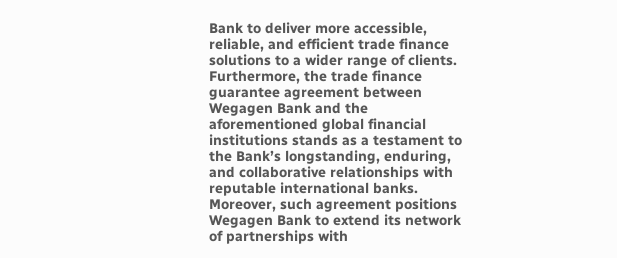Bank to deliver more accessible, reliable, and efficient trade finance solutions to a wider range of clients.
Furthermore, the trade finance guarantee agreement between Wegagen Bank and the aforementioned global financial institutions stands as a testament to the Bank’s longstanding, enduring, and collaborative relationships with reputable international banks. Moreover, such agreement positions Wegagen Bank to extend its network of partnerships with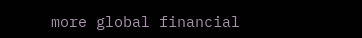more global financial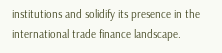institutions and solidify its presence in the international trade finance landscape.